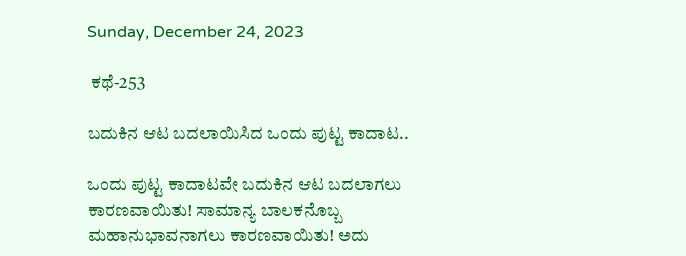Sunday, December 24, 2023

 ಕಥೆ-253

ಬದುಕಿನ ಆಟ ಬದಲಾಯಿಸಿದ ಒಂದು ಪುಟ್ಟ ಕಾದಾಟ..

ಒಂದು ಪುಟ್ಟ ಕಾದಾಟವೇ ಬದುಕಿನ ಆಟ ಬದಲಾಗಲು ಕಾರಣವಾಯಿತು! ಸಾಮಾನ್ಯ ಬಾಲಕನೊಬ್ಬ ಮಹಾನುಭಾವನಾಗಲು ಕಾರಣವಾಯಿತು! ಅದು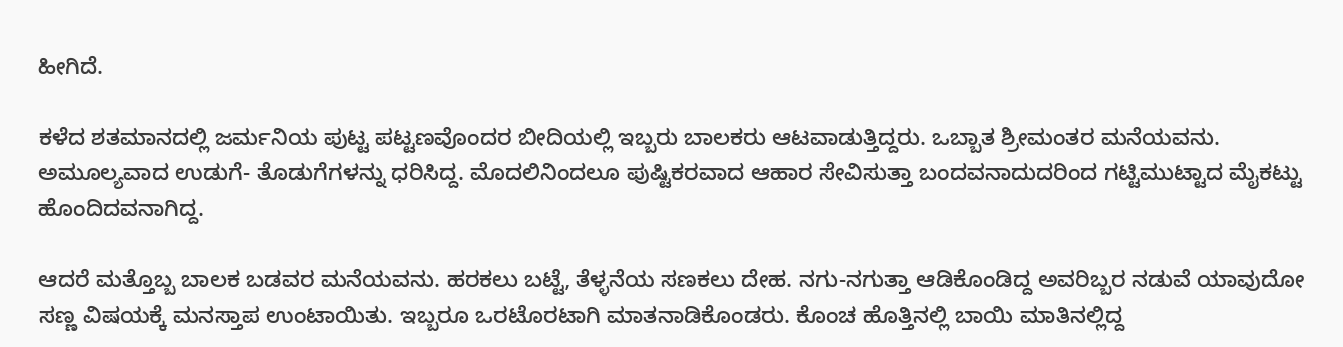ಹೀಗಿದೆ.

ಕಳೆದ ಶತಮಾನದಲ್ಲಿ ಜರ್ಮನಿಯ ಪುಟ್ಟ ಪಟ್ಟಣವೊಂದರ ಬೀದಿಯಲ್ಲಿ ಇಬ್ಬರು ಬಾಲಕರು ಆಟವಾಡುತ್ತಿದ್ದರು. ಒಬ್ಬಾತ ಶ್ರೀಮಂತರ ಮನೆಯವನು. ಅಮೂಲ್ಯವಾದ ಉಡುಗೆ- ತೊಡುಗೆಗಳನ್ನು ಧರಿಸಿದ್ದ. ಮೊದಲಿನಿಂದಲೂ ಪುಷ್ಟಿಕರವಾದ ಆಹಾರ ಸೇವಿಸುತ್ತಾ ಬಂದವನಾದುದರಿಂದ ಗಟ್ಟಿಮುಟ್ಟಾದ ಮೈಕಟ್ಟು ಹೊಂದಿದವನಾಗಿದ್ದ.

ಆದರೆ ಮತ್ತೊಬ್ಬ ಬಾಲಕ ಬಡವರ ಮನೆಯವನು. ಹರಕಲು ಬಟ್ಟೆ, ತೆಳ್ಳನೆಯ ಸಣಕಲು ದೇಹ. ನಗು-ನಗುತ್ತಾ ಆಡಿಕೊಂಡಿದ್ದ ಅವರಿಬ್ಬರ ನಡುವೆ ಯಾವುದೋ ಸಣ್ಣ ವಿಷಯಕ್ಕೆ ಮನಸ್ತಾಪ ಉಂಟಾಯಿತು. ಇಬ್ಬರೂ ಒರಟೊರಟಾಗಿ ಮಾತನಾಡಿಕೊಂಡರು. ಕೊಂಚ ಹೊತ್ತಿನಲ್ಲಿ ಬಾಯಿ ಮಾತಿನಲ್ಲಿದ್ದ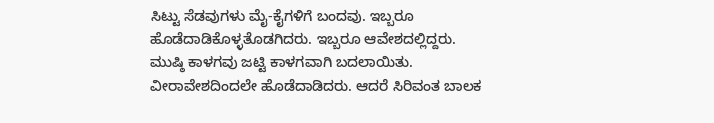ಸಿಟ್ಟು ಸೆಡವುಗಳು ಮೈ-ಕೈಗಳಿಗೆ ಬಂದವು. ಇಬ್ಬರೂ ಹೊಡೆದಾಡಿಕೊಳ್ಳತೊಡಗಿದರು. ಇಬ್ಬರೂ ಆವೇಶದಲ್ಲಿದ್ದರು. ಮುಷ್ಠಿ ಕಾಳಗವು ಜಟ್ಟಿ ಕಾಳಗವಾಗಿ ಬದಲಾಯಿತು. ವೀರಾವೇಶದಿಂದಲೇ ಹೊಡೆದಾಡಿದರು. ಆದರೆ ಸಿರಿವಂತ ಬಾಲಕ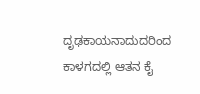ದೃಢಕಾಯನಾದುದರಿಂದ ಕಾಳಗದಲ್ಲಿ ಆತನ ಕೈ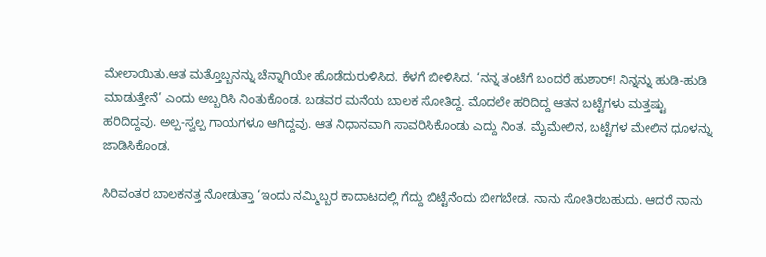ಮೇಲಾಯಿತು.ಆತ ಮತ್ತೊಬ್ಬನನ್ನು ಚೆನ್ನಾಗಿಯೇ ಹೊಡೆದುರುಳಿಸಿದ. ಕೆಳಗೆ ಬೀಳಿಸಿದ. ‘ನನ್ನ ತಂಟೆಗೆ ಬಂದರೆ ಹುಶಾರ್! ನಿನ್ನನ್ನು ಹುಡಿ-ಹುಡಿ ಮಾಡುತ್ತೇನೆ’ ಎಂದು ಅಬ್ಬರಿಸಿ ನಿಂತುಕೊಂಡ. ಬಡವರ ಮನೆಯ ಬಾಲಕ ಸೋತಿದ್ದ. ಮೊದಲೇ ಹರಿದಿದ್ದ ಆತನ ಬಟ್ಟೆಗಳು ಮತ್ತಷ್ಟು ಹರಿದಿದ್ದವು. ಅಲ್ಪ-ಸ್ವಲ್ಪ ಗಾಯಗಳೂ ಆಗಿದ್ದವು. ಆತ ನಿಧಾನವಾಗಿ ಸಾವರಿಸಿಕೊಂಡು ಎದ್ದು ನಿಂತ. ಮೈಮೇಲಿನ, ಬಟ್ಟೆಗಳ ಮೇಲಿನ ಧೂಳನ್ನು ಜಾಡಿಸಿಕೊಂಡ.

ಸಿರಿವಂತರ ಬಾಲಕನತ್ತ ನೋಡುತ್ತಾ ‘ಇಂದು ನಮ್ಮಿಬ್ಬರ ಕಾದಾಟದಲ್ಲಿ ಗೆದ್ದು ಬಿಟ್ಟೆನೆಂದು ಬೀಗಬೇಡ. ನಾನು ಸೋತಿರಬಹುದು. ಆದರೆ ನಾನು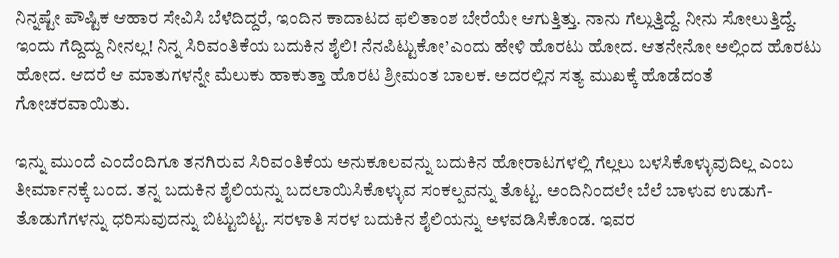ನಿನ್ನಷ್ಟೇ ಪೌಷ್ಟಿಕ ಆಹಾರ ಸೇವಿಸಿ ಬೆಳೆದಿದ್ದರೆ, ಇಂದಿನ ಕಾದಾಟದ ಫಲಿತಾಂಶ ಬೇರೆಯೇ ಆಗುತ್ತಿತ್ತು. ನಾನು ಗೆಲ್ಲುತ್ತಿದ್ದೆ. ನೀನು ಸೋಲುತ್ತಿದ್ದೆ. ಇಂದು ಗೆದ್ದಿದ್ದು ನೀನಲ್ಲ! ನಿನ್ನ ಸಿರಿವಂತಿಕೆಯ ಬದುಕಿನ ಶೈಲಿ! ನೆನಪಿಟ್ಟುಕೋ’ಎಂದು ಹೇಳಿ ಹೊರಟು ಹೋದ. ಆತನೇನೋ ಅಲ್ಲಿಂದ ಹೊರಟು ಹೋದ. ಆದರೆ ಆ ಮಾತುಗಳನ್ನೇ ಮೆಲುಕು ಹಾಕುತ್ತಾ ಹೊರಟ ಶ್ರೀಮಂತ ಬಾಲಕ. ಅದರಲ್ಲಿನ ಸತ್ಯ ಮುಖಕ್ಕೆ ಹೊಡೆದಂತೆ ಗೋಚರವಾಯಿತು.

ಇನ್ನು ಮುಂದೆ ಎಂದೆಂದಿಗೂ ತನಗಿರುವ ಸಿರಿವಂತಿಕೆಯ ಅನುಕೂಲವನ್ನು ಬದುಕಿನ ಹೋರಾಟಗಳಲ್ಲಿ ಗೆಲ್ಲಲು ಬಳಸಿಕೊಳ್ಳುವುದಿಲ್ಲ ಎಂಬ ತೀರ್ಮಾನಕ್ಕೆ ಬಂದ. ತನ್ನ ಬದುಕಿನ ಶೈಲಿಯನ್ನು ಬದಲಾಯಿಸಿಕೊಳ್ಳುವ ಸಂಕಲ್ಪವನ್ನು ತೊಟ್ಟ. ಅಂದಿನಿಂದಲೇ ಬೆಲೆ ಬಾಳುವ ಉಡುಗೆ-ತೊಡುಗೆಗಳನ್ನು ಧರಿಸುವುದನ್ನು ಬಿಟ್ಟುಬಿಟ್ಟ. ಸರಳಾತಿ ಸರಳ ಬದುಕಿನ ಶೈಲಿಯನ್ನು ಅಳವಡಿಸಿಕೊಂಡ. ಇವರ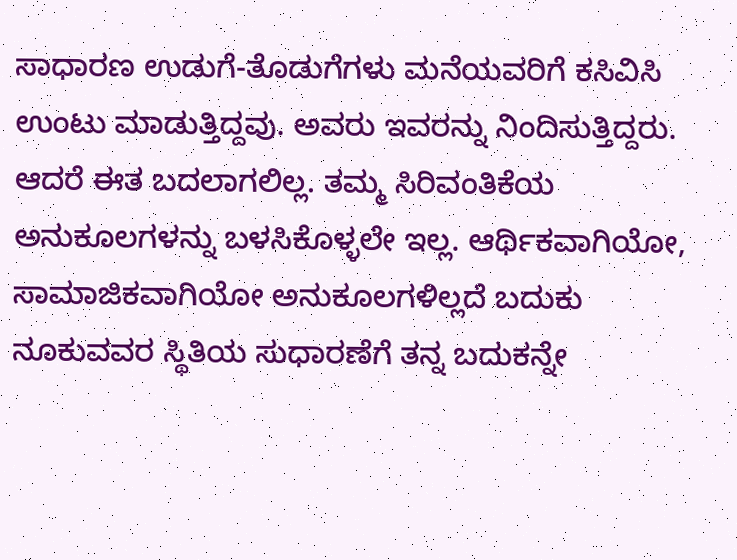ಸಾಧಾರಣ ಉಡುಗೆ-ತೊಡುಗೆಗಳು ಮನೆಯವರಿಗೆ ಕಸಿವಿಸಿ ಉಂಟು ಮಾಡುತ್ತಿದ್ದವು. ಅವರು ಇವರನ್ನು ನಿಂದಿಸುತ್ತಿದ್ದರು. ಆದರೆ ಈತ ಬದಲಾಗಲಿಲ್ಲ. ತಮ್ಮ ಸಿರಿವಂತಿಕೆಯ ಅನುಕೂಲಗಳನ್ನು ಬಳಸಿಕೊಳ್ಳಲೇ ಇಲ್ಲ. ಆರ್ಥಿಕವಾಗಿಯೋ, ಸಾಮಾಜಿಕವಾಗಿಯೋ ಅನುಕೂಲಗಳಿಲ್ಲದೆ ಬದುಕು ನೂಕುವವರ ಸ್ಥಿತಿಯ ಸುಧಾರಣೆಗೆ ತನ್ನ ಬದುಕನ್ನೇ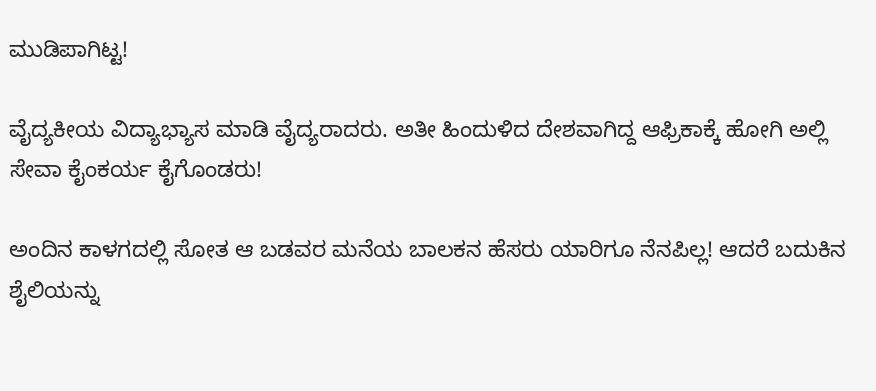ಮುಡಿಪಾಗಿಟ್ಟ!

ವೈದ್ಯಕೀಯ ವಿದ್ಯಾಭ್ಯಾಸ ಮಾಡಿ ವೈದ್ಯರಾದರು. ಅತೀ ಹಿಂದುಳಿದ ದೇಶವಾಗಿದ್ದ ಆಫ್ರಿಕಾಕ್ಕೆ ಹೋಗಿ ಅಲ್ಲಿ ಸೇವಾ ಕೈಂಕರ್ಯ ಕೈಗೊಂಡರು!

ಅಂದಿನ ಕಾಳಗದಲ್ಲಿ ಸೋತ ಆ ಬಡವರ ಮನೆಯ ಬಾಲಕನ ಹೆಸರು ಯಾರಿಗೂ ನೆನಪಿಲ್ಲ! ಆದರೆ ಬದುಕಿನ ಶೈಲಿಯನ್ನು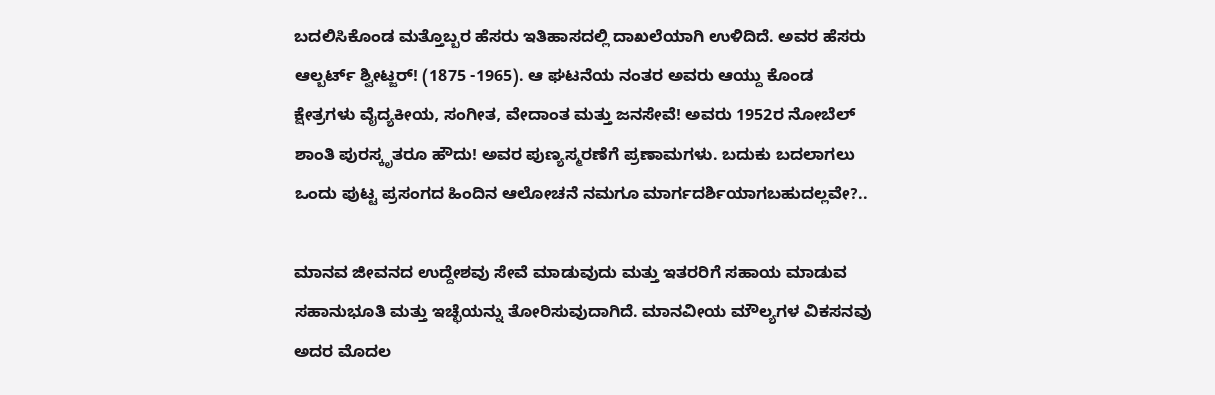ಬದಲಿಸಿಕೊಂಡ ಮತ್ತೊಬ್ಬರ ಹೆಸರು ಇತಿಹಾಸದಲ್ಲಿ ದಾಖಲೆಯಾಗಿ ಉಳಿದಿದೆ. ಅವರ ಹೆಸರು ಆಲ್ಬರ್ಟ್ ಶ್ವೀಟ್ಜರ್! (1875 -1965). ಆ ಘಟನೆಯ ನಂತರ ಅವರು ಆಯ್ದು ಕೊಂಡ ಕ್ಷೇತ್ರಗಳು ವೈದ್ಯಕೀಯ, ಸಂಗೀತ, ವೇದಾಂತ ಮತ್ತು ಜನಸೇವೆ! ಅವರು 1952ರ ನೋಬೆಲ್ ಶಾಂತಿ ಪುರಸ್ಕೃತರೂ ಹೌದು! ಅವರ ಪುಣ್ಯಸ್ಮರಣೆಗೆ ಪ್ರಣಾಮಗಳು. ಬದುಕು ಬದಲಾಗಲು ಒಂದು ಪುಟ್ಟ ಪ್ರಸಂಗದ ಹಿಂದಿನ ಆಲೋಚನೆ ನಮಗೂ ಮಾರ್ಗದರ್ಶಿಯಾಗಬಹುದಲ್ಲವೇ?..

ಮಾನವ ಜೀವನದ ಉದ್ದೇಶವು ಸೇವೆ ಮಾಡುವುದು ಮತ್ತು ಇತರರಿಗೆ ಸಹಾಯ ಮಾಡುವ ಸಹಾನುಭೂತಿ ಮತ್ತು ಇಚ್ಛೆಯನ್ನು ತೋರಿಸುವುದಾಗಿದೆ. ಮಾನವೀಯ ಮೌಲ್ಯಗಳ ವಿಕಸನವು ಅದರ ಮೊದಲ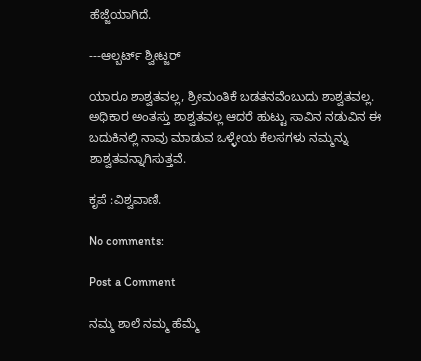ಹೆಜ್ಜೆಯಾಗಿದೆ.

---ಆಲ್ಬರ್ಟ್ ಶ್ವೀಟ್ಜರ್

ಯಾರೂ ಶಾಶ್ವತವಲ್ಲ, ಶ್ರೀಮಂತಿಕೆ ಬಡತನವೆಂಬುದು ಶಾಶ್ವತವಲ್ಲ. ಅಧಿಕಾರ ಅಂತಸ್ತು ಶಾಶ್ವತವಲ್ಲ ಆದರೆ ಹುಟ್ಟು ಸಾವಿನ ನಡುವಿನ ಈ ಬದುಕಿನಲ್ಲಿ ನಾವು ಮಾಡುವ ಒಳ್ಳೇಯ ಕೆಲಸಗಳು ನಮ್ಮನ್ನು ಶಾಶ್ವತವನ್ನಾಗಿಸುತ್ತವೆ.

ಕೃಪೆ :ವಿಶ್ವವಾಣಿ.

No comments:

Post a Comment

ನಮ್ಮ ಶಾಲೆ ನಮ್ಮ ಹೆಮ್ಮೆ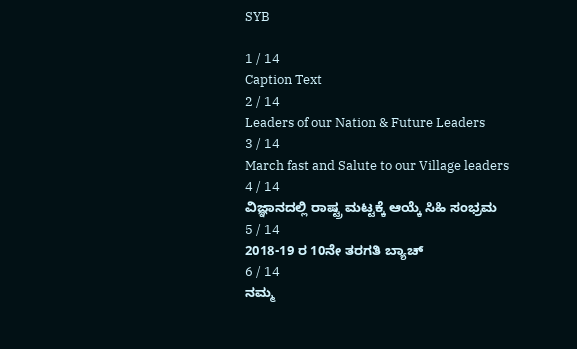SYB

1 / 14
Caption Text
2 / 14
Leaders of our Nation & Future Leaders
3 / 14
March fast and Salute to our Village leaders
4 / 14
ವಿಜ್ಞಾನದಲ್ಲಿ ರಾಷ್ಟ್ರ ಮಟ್ಟಕ್ಕೆ ಆಯ್ಕೆ ಸಿಹಿ ಸಂಭ್ರಮ
5 / 14
2018-19 ರ 10ನೇ ತರಗತಿ ಬ್ಯಾಚ್
6 / 14
ನಮ್ಮ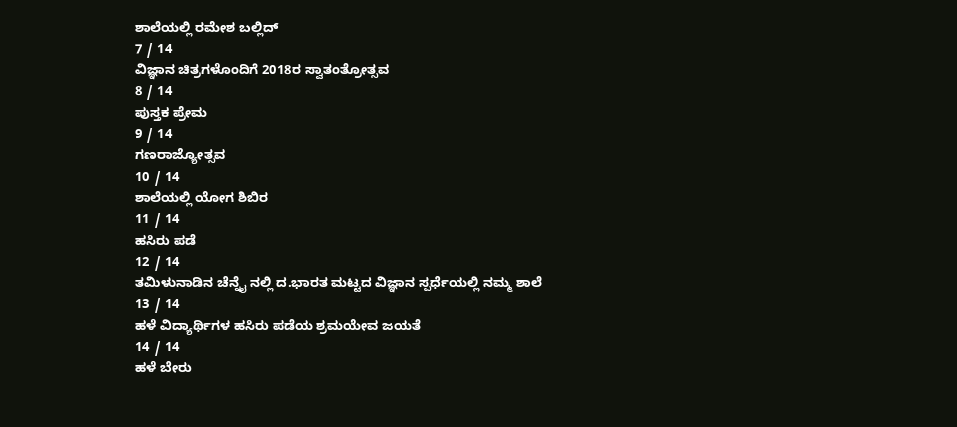ಶಾಲೆಯಲ್ಲಿ ರಮೇಶ ಬಲ್ಲಿದ್
7 / 14
ವಿಜ್ಞಾನ ಚಿತ್ರಗಳೊಂದಿಗೆ 2018ರ ಸ್ವಾತಂತ್ರೋತ್ಸವ
8 / 14
ಪುಸ್ತಕ ಪ್ರೇಮ
9 / 14
ಗಣರಾಜ್ಯೋತ್ಸವ
10 / 14
ಶಾಲೆಯಲ್ಲಿ ಯೋಗ ಶಿಬಿರ
11 / 14
ಹಸಿರು ಪಡೆ
12 / 14
ತಮಿಳುನಾಡಿನ ಚೆನ್ನೈ ನಲ್ಲಿ ದ.ಭಾರತ ಮಟ್ಟದ ವಿಜ್ಞಾನ ಸ್ಪರ್ಧೆಯಲ್ಲಿ ನಮ್ಮ ಶಾಲೆ
13 / 14
ಹಳೆ ವಿದ್ಯಾರ್ಥಿಗಳ ಹಸಿರು ಪಡೆಯ ಶ್ರಮಯೇವ ಜಯತೆ
14 / 14
ಹಳೆ ಬೇರು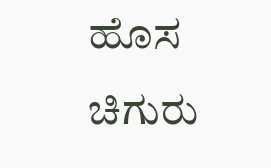ಹೊಸ ಚಿಗುರು